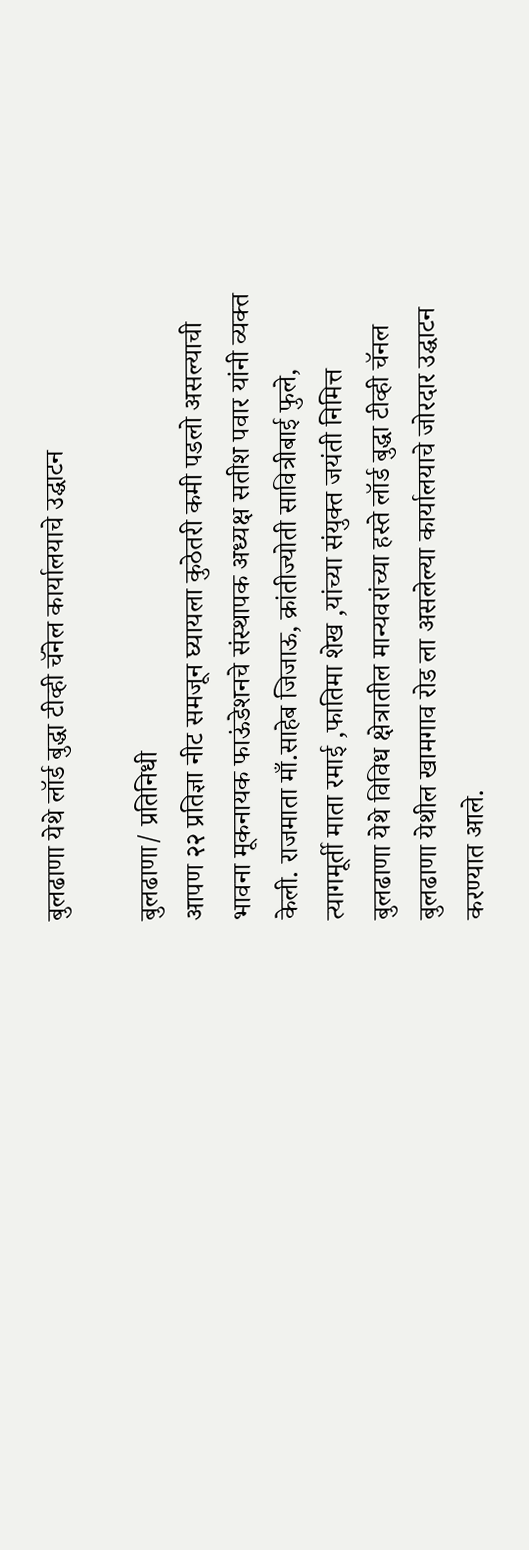बुलढाणा येथे लॉर्ड बुद्धा टीव्ही चॅनेल कार्यालयाचे उद्घाटन

बुलढाणा/ प्रतिनिधी
आपण २२ प्रतिज्ञा नीट समजून घ्यायला कुठेतरी कमी पडलो असल्याची भावना मूकनायक फाऊंडेशनचे संस्थापक अध्यक्ष सतीश पवार यांनी व्यक्त केली. राजमाता माँ.साहेब जिजाऊ, क्रांतीज्योती सावित्रीबाई फुले, त्यागमूर्ती माता रमाई ,फातिमा शेख ,यांच्या संयुक्त जयंती निमित्त बुलढाणा येथे विविध क्षेत्रातील मान्यवरांच्या हस्ते लॉर्ड बुद्धा टीव्ही चॅनल बुलढाणा येथील खामगाव रोड ला असलेल्या कार्यालयाचे जोरदार उद्घाटन करण्यात आले.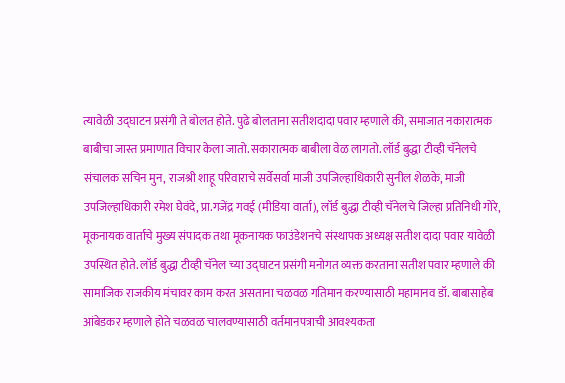त्यावेळी उद्घाटन प्रसंगी ते बोलत होते. पुढे बोलताना सतीशदादा पवार म्हणाले की, समाजात नकारात्मक बाबीचा जास्त प्रमाणात विचार केला जातो. सकारात्मक बाबीला वेळ लागतो. लॉर्ड बुद्धा टीव्ही चॅनेलचे संचालक सचिन मुन, राजश्री शाहू परिवाराचे सर्वेसर्वा माजी उपजिल्हाधिकारी सुनील शेळके, माजी उपजिल्हाधिकारी रमेश घेवंदे, प्रा.गजेंद्र गवई (मीडिया वार्ता), लॉर्ड बुद्धा टीव्ही चॅनेलचे जिल्हा प्रतिनिधी गोरे, मूकनायक वार्ताचे मुख्य संपादक तथा मूकनायक फाउंडेशनचे संस्थापक अध्यक्ष सतीश दादा पवार यावेळी उपस्थित होते. लॉर्ड बुद्धा टीव्ही चॅनेल च्या उद्घाटन प्रसंगी मनोगत व्यक्त करताना सतीश पवार म्हणाले की सामाजिक राजकीय मंचावर काम करत असताना चळवळ गतिमान करण्यासाठी महामानव डॉ. बाबासाहेब आंबेडकर म्हणाले होते चळवळ चालवण्यासाठी वर्तमानपत्राची आवश्यकता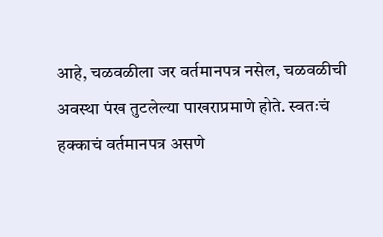आहे, चळवळीला जर वर्तमानपत्र नसेल, चळवळीची अवस्था पंख तुटलेल्या पाखराप्रमाणे होते. स्वतःचं हक्काचं वर्तमानपत्र असणे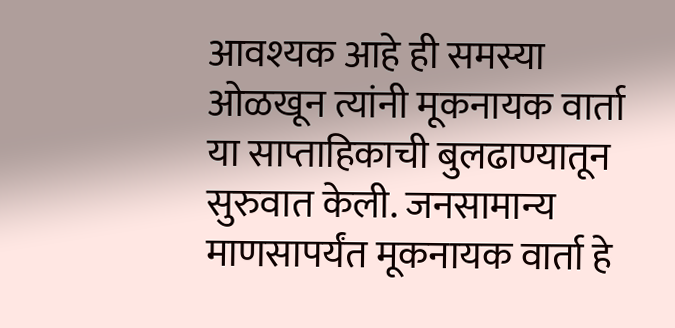आवश्यक आहे ही समस्या ओळखून त्यांनी मूकनायक वार्ता या साप्ताहिकाची बुलढाण्यातून सुरुवात केली. जनसामान्य माणसापर्यंत मूकनायक वार्ता हे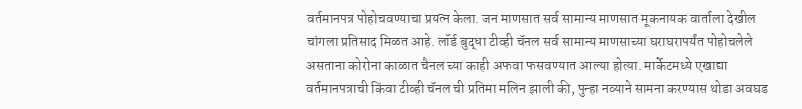वर्तमानपत्र पोहोचवण्याचा प्रयत्न केला. जन माणसात सर्व सामान्य माणसात मूकनायक वार्ताला देखील चांगला प्रतिसाद मिळत आहे. लॉर्ड बुद्धा टीव्ही चॅनल सर्व सामान्य माणसाच्या घराघरापर्यंत पोहोचलेले असताना कोरोना काळात चैनल च्या काही अफवा फसवण्यात आल्या होत्या. मार्केटमध्ये एखाद्या वर्तमानपत्राची किंवा टीव्ही चॅनल ची प्रतिमा मलिन झाली की, पुन्हा नव्याने सामना करण्यास थोडा अवघड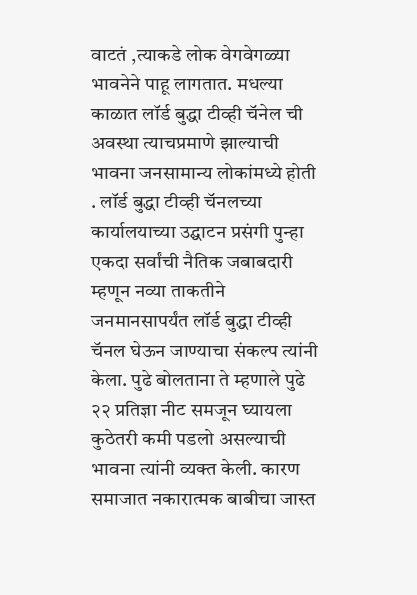वाटतं ,त्याकडे लोक वेगवेगळ्या भावनेने पाहू लागतात. मधल्या काळात लॉर्ड बुद्धा टीव्ही चॅनेल ची अवस्था त्याचप्रमाणे झाल्याची भावना जनसामान्य लोकांमध्ये होती . लॉर्ड बुद्धा टीव्ही चॅनलच्या कार्यालयाच्या उद्घाटन प्रसंगी पुन्हा एकदा सर्वांची नैतिक जबाबदारी म्हणून नव्या ताकतीने जनमानसापर्यंत लॉर्ड बुद्धा टीव्ही चॅनल घेऊन जाण्याचा संकल्प त्यांनी केला. पुढे बोलताना ते म्हणाले पुढे २२ प्रतिज्ञा नीट समजून घ्यायला कुठेतरी कमी पडलो असल्याची भावना त्यांनी व्यक्त केली. कारण समाजात नकारात्मक बाबीचा जास्त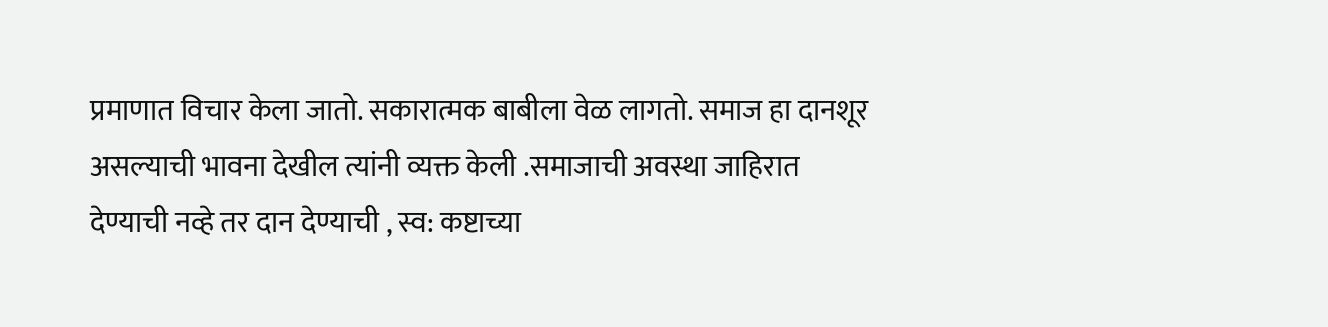प्रमाणात विचार केला जातो. सकारात्मक बाबीला वेळ लागतो. समाज हा दानशूर असल्याची भावना देखील त्यांनी व्यक्त केली .समाजाची अवस्था जाहिरात देण्याची नव्हे तर दान देण्याची , स्व: कष्टाच्या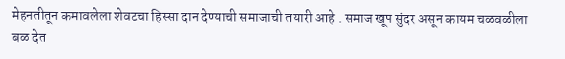मेहनतीतून कमावलेला शेवटचा हिस्सा दान देण्याची समाजाची तयारी आहे . समाज खूप सुंदर असून कायम चळवळीला बळ देत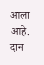आला आहे. दान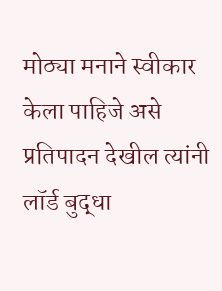मोठ्या मनाने स्वीकार केला पाहिजे असे प्रतिपादन देखील त्यांनी लॉर्ड बुद्धा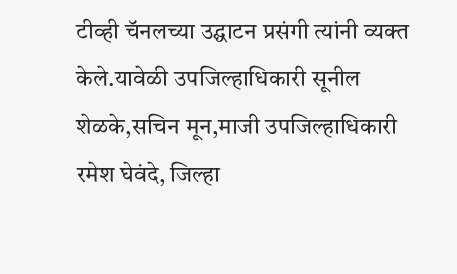टीव्ही चॅनलच्या उद्घाटन प्रसंगी त्यांनी व्यक्त केले.यावेळी उपजिल्हाधिकारी सूनील शेळके,सचिन मून,माजी उपजिल्हाधिकारी रमेश घेवंदे, जिल्हा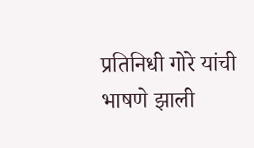प्रतिनिधी गोरे यांची भाषणे झाली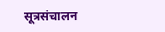सूत्रसंचालन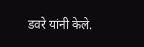डवरे यांनी केले.